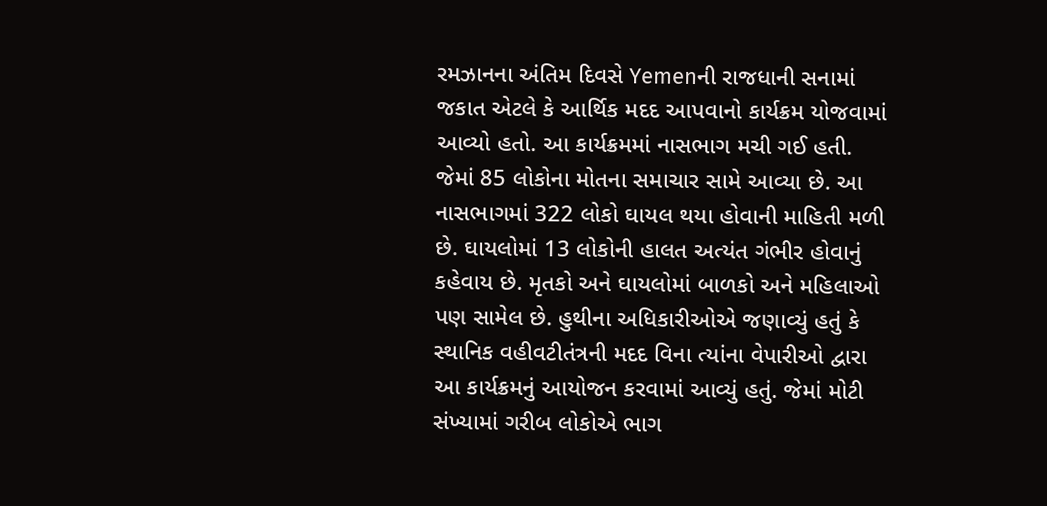રમઝાનના અંતિમ દિવસે Yemenની રાજધાની સનામાં જકાત એટલે કે આર્થિક મદદ આપવાનો કાર્યક્રમ યોજવામાં આવ્યો હતો. આ કાર્યક્રમમાં નાસભાગ મચી ગઈ હતી. જેમાં 85 લોકોના મોતના સમાચાર સામે આવ્યા છે. આ નાસભાગમાં 322 લોકો ઘાયલ થયા હોવાની માહિતી મળી છે. ઘાયલોમાં 13 લોકોની હાલત અત્યંત ગંભીર હોવાનું કહેવાય છે. મૃતકો અને ઘાયલોમાં બાળકો અને મહિલાઓ પણ સામેલ છે. હુથીના અધિકારીઓએ જણાવ્યું હતું કે સ્થાનિક વહીવટીતંત્રની મદદ વિના ત્યાંના વેપારીઓ દ્વારા આ કાર્યક્રમનું આયોજન કરવામાં આવ્યું હતું. જેમાં મોટી સંખ્યામાં ગરીબ લોકોએ ભાગ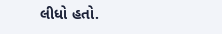લીધો હતો.